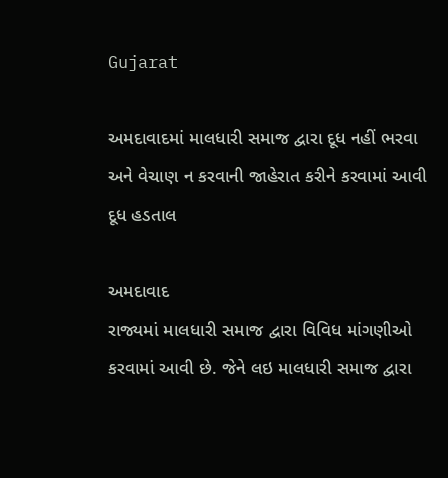Gujarat

અમદાવાદમાં માલધારી સમાજ દ્વારા દૂધ નહીં ભરવા અને વેચાણ ન કરવાની જાહેરાત કરીને કરવામાં આવી દૂધ હડતાલ

અમદાવાદ
રાજ્યમાં માલધારી સમાજ દ્વારા વિવિધ માંગણીઓ કરવામાં આવી છે. જેને લઇ માલધારી સમાજ દ્વારા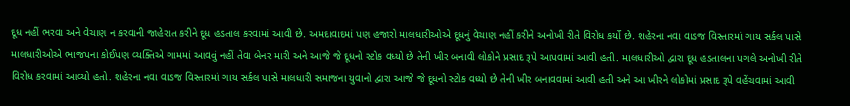દૂધ નહીં ભરવા અને વેચાણ ન કરવાની જાહેરાત કરીને દૂધ હડતાલ કરવામાં આવી છે. અમદાવાદમાં પણ હજારો માલધારીઓએ દૂધનું વેચાણ નહીં કરીને અનોખી રીતે વિરોધ કર્યો છે. શહેરના નવા વાડજ વિસ્તારમાં ગાય સર્કલ પાસે માલધારીઓએ ભાજપના કોઈપણ વ્યક્તિએ ગામમાં આવવું નહીં તેવા બેનર મારી અને આજે જે દૂધનો સ્ટોક વધ્યો છે તેની ખીર બનાવી લોકોને પ્રસાદ રૂપે આપવામાં આવી હતી. માલધારીઓ દ્વારા દૂધ હડતાલના પગલે અનોખી રીતે વિરોધ કરવામાં આવ્યો હતો. શહેરના નવા વાડજ વિસ્તારમાં ગાય સર્કલ પાસે માલધારી સમાજના યુવાનો દ્વારા આજે જે દૂધનો સ્ટોક વધ્યો છે તેની ખીર બનાવવામાં આવી હતી અને આ ખીરને લોકોમાં પ્રસાદ રૂપે વહેંચવામાં આવી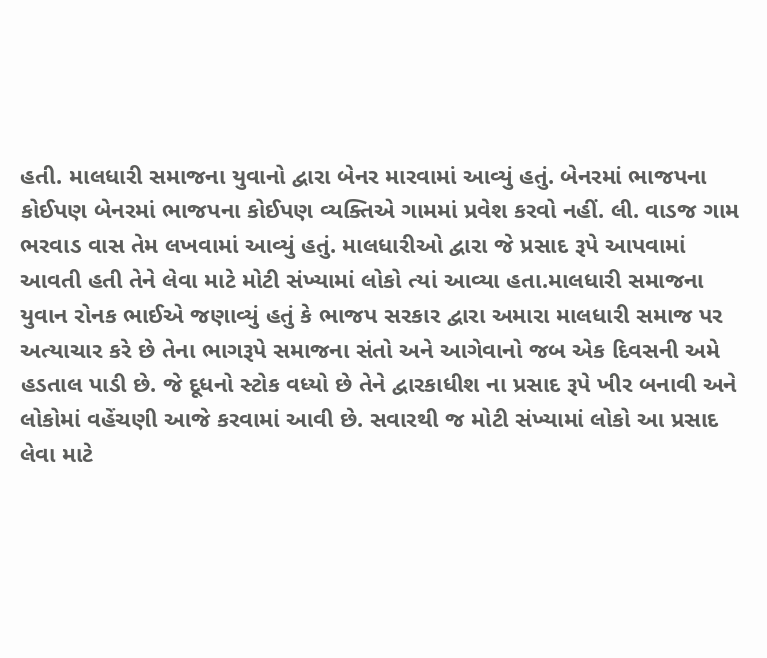હતી. માલધારી સમાજના યુવાનો દ્વારા બેનર મારવામાં આવ્યું હતું. બેનરમાં ભાજપના કોઈપણ બેનરમાં ભાજપના કોઈપણ વ્યક્તિએ ગામમાં પ્રવેશ કરવો નહીં. લી. વાડજ ગામ ભરવાડ વાસ તેમ લખવામાં આવ્યું હતું. માલધારીઓ દ્વારા જે પ્રસાદ રૂપે આપવામાં આવતી હતી તેને લેવા માટે મોટી સંખ્યામાં લોકો ત્યાં આવ્યા હતા.માલધારી સમાજના યુવાન રોનક ભાઈએ જણાવ્યું હતું કે ભાજપ સરકાર દ્વારા અમારા માલધારી સમાજ પર અત્યાચાર કરે છે તેના ભાગરૂપે સમાજના સંતો અને આગેવાનો જબ એક દિવસની અમે હડતાલ પાડી છે. જે દૂધનો સ્ટોક વધ્યો છે તેને દ્વારકાધીશ ના પ્રસાદ રૂપે ખીર બનાવી અને લોકોમાં વહેંચણી આજે કરવામાં આવી છે. સવારથી જ મોટી સંખ્યામાં લોકો આ પ્રસાદ લેવા માટે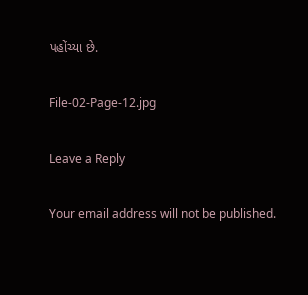પહોંચ્યા છે.

File-02-Page-12.jpg

Leave a Reply

Your email address will not be published.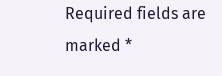Required fields are marked *